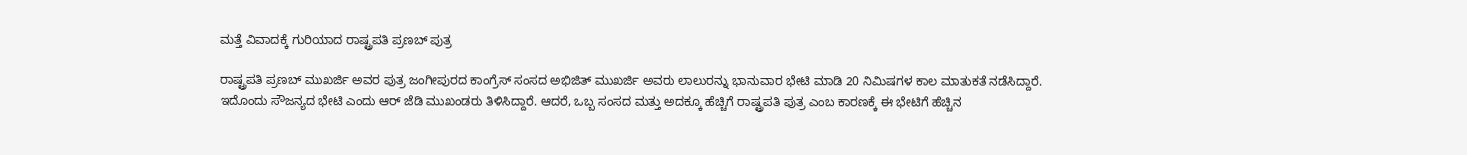ಮತ್ತೆ ವಿವಾದಕ್ಕೆ ಗುರಿಯಾದ ರಾಷ್ಟ್ರಪತಿ ಪ್ರಣಬ್ ಪುತ್ರ

ರಾಷ್ಟ್ರಪತಿ ಪ್ರಣಬ್ ಮುಖರ್ಜಿ ಅವರ ಪುತ್ರ ಜಂಗೀಪುರದ ಕಾಂಗ್ರೆಸ್ ಸಂಸದ ಅಭಿಜಿತ್ ಮುಖರ್ಜಿ ಅವರು ಲಾಲುರನ್ನು ಭಾನುವಾರ ಭೇಟಿ ಮಾಡಿ 20 ನಿಮಿಷಗಳ ಕಾಲ ಮಾತುಕತೆ ನಡೆಸಿದ್ದಾರೆ.
ಇದೊಂದು ಸೌಜನ್ಯದ ಭೇಟಿ ಎಂದು ಆರ್ ಜೆಡಿ ಮುಖಂಡರು ತಿಳಿಸಿದ್ದಾರೆ. ಆದರೆ, ಒಬ್ಬ ಸಂಸದ ಮತ್ತು ಅದಕ್ಕೂ ಹೆಚ್ಚಿಗೆ ರಾಷ್ಟ್ರಪತಿ ಪುತ್ರ ಎಂಬ ಕಾರಣಕ್ಕೆ ಈ ಭೇಟಿಗೆ ಹೆಚ್ಚಿನ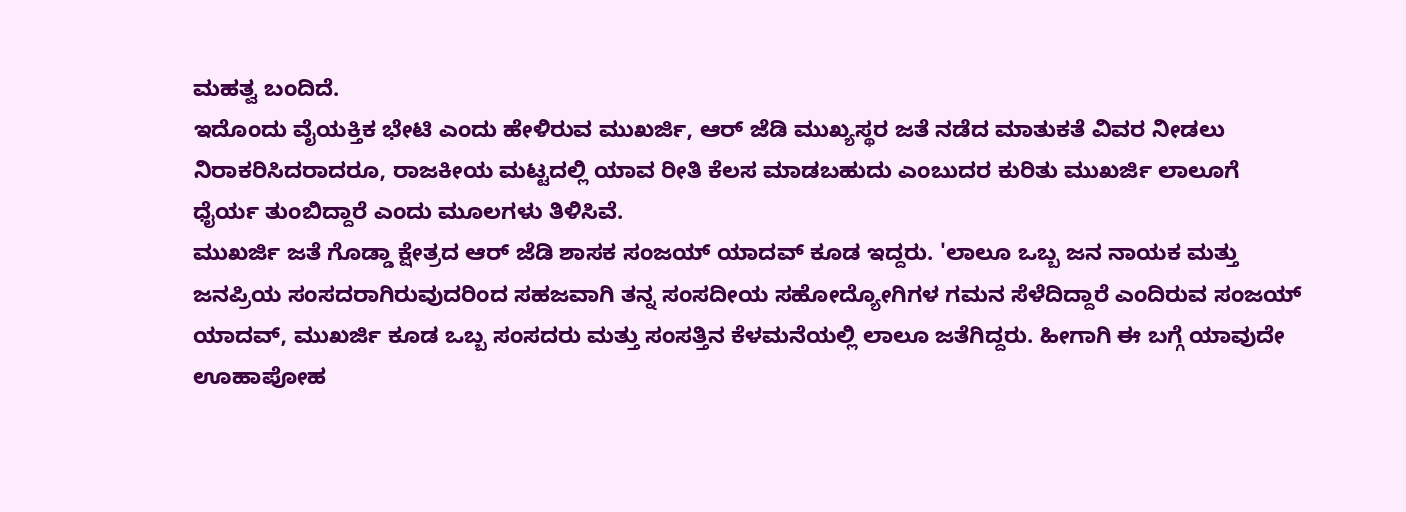ಮಹತ್ವ ಬಂದಿದೆ.
ಇದೊಂದು ವೈಯಕ್ತಿಕ ಭೇಟಿ ಎಂದು ಹೇಳಿರುವ ಮುಖರ್ಜಿ, ಆರ್ ಜೆಡಿ ಮುಖ್ಯಸ್ಥರ ಜತೆ ನಡೆದ ಮಾತುಕತೆ ವಿವರ ನೀಡಲು ನಿರಾಕರಿಸಿದರಾದರೂ, ರಾಜಕೀಯ ಮಟ್ಟದಲ್ಲಿ ಯಾವ ರೀತಿ ಕೆಲಸ ಮಾಡಬಹುದು ಎಂಬುದರ ಕುರಿತು ಮುಖರ್ಜಿ ಲಾಲೂಗೆ ಧೈರ್ಯ ತುಂಬಿದ್ದಾರೆ ಎಂದು ಮೂಲಗಳು ತಿಳಿಸಿವೆ.
ಮುಖರ್ಜಿ ಜತೆ ಗೊಡ್ಡಾ ಕ್ಷೇತ್ರದ ಆರ್ ಜೆಡಿ ಶಾಸಕ ಸಂಜಯ್ ಯಾದವ್ ಕೂಡ ಇದ್ದರು. 'ಲಾಲೂ ಒಬ್ಬ ಜನ ನಾಯಕ ಮತ್ತು ಜನಪ್ರಿಯ ಸಂಸದರಾಗಿರುವುದರಿಂದ ಸಹಜವಾಗಿ ತನ್ನ ಸಂಸದೀಯ ಸಹೋದ್ಯೋಗಿಗಳ ಗಮನ ಸೆಳೆದಿದ್ದಾರೆ ಎಂದಿರುವ ಸಂಜಯ್ ಯಾದವ್, ಮುಖರ್ಜಿ ಕೂಡ ಒಬ್ಬ ಸಂಸದರು ಮತ್ತು ಸಂಸತ್ತಿನ ಕೆಳಮನೆಯಲ್ಲಿ ಲಾಲೂ ಜತೆಗಿದ್ದರು. ಹೀಗಾಗಿ ಈ ಬಗ್ಗೆ ಯಾವುದೇ ಊಹಾಪೋಹ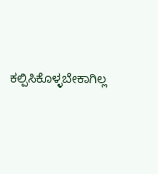ಕಲ್ಪಿಸಿಕೊಳ್ಳಬೇಕಾಗಿಲ್ಲ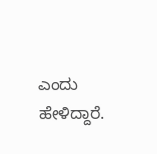ಎಂದು ಹೇಳಿದ್ದಾರೆ.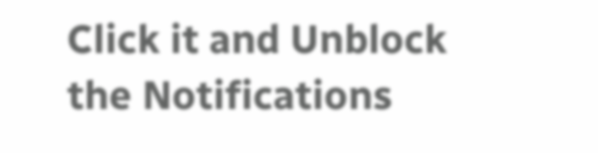Click it and Unblock the Notifications